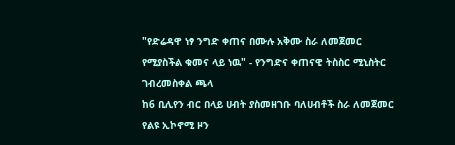"የድሬዳዋ ነፃ ንግድ ቀጠና በሙሉ አቅሙ ስራ ለመጀመር የሚያስችል ቁመና ላይ ነዉ" - የንግድና ቀጠናዊ ትስስር ሚኒስትር ገብረመስቀል ጫላ
ከ6 ቢሊየን ብር በላይ ሀብት ያስመዘገቡ ባለሀብቶች ስራ ለመጀመር የልዩ ኢኮኖሚ ዞን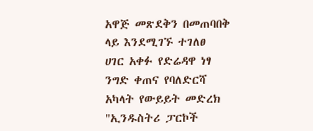አዋጅ መጽደቅን በመጠባበቅ ላይ እንደሚገኙ ተገለፀ
ሀገር አቀፉ የድሬዳዋ ነፃ ንግድ ቀጠና የባለድርሻ አካላት የውይይት መድረክ
"ኢንዱስትሪ ፓርኮች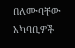በለሙባቸው አካባቢዎች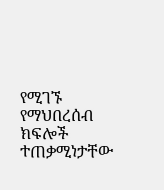የሚገኙ የማህበረሰብ ክፍሎች ተጠቃሚነታቸው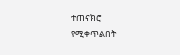ተጠናክሮ የሚቀጥልበት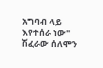አግባብ ላይ እየተሰራ ነው" ሽፈራው ሰለሞን